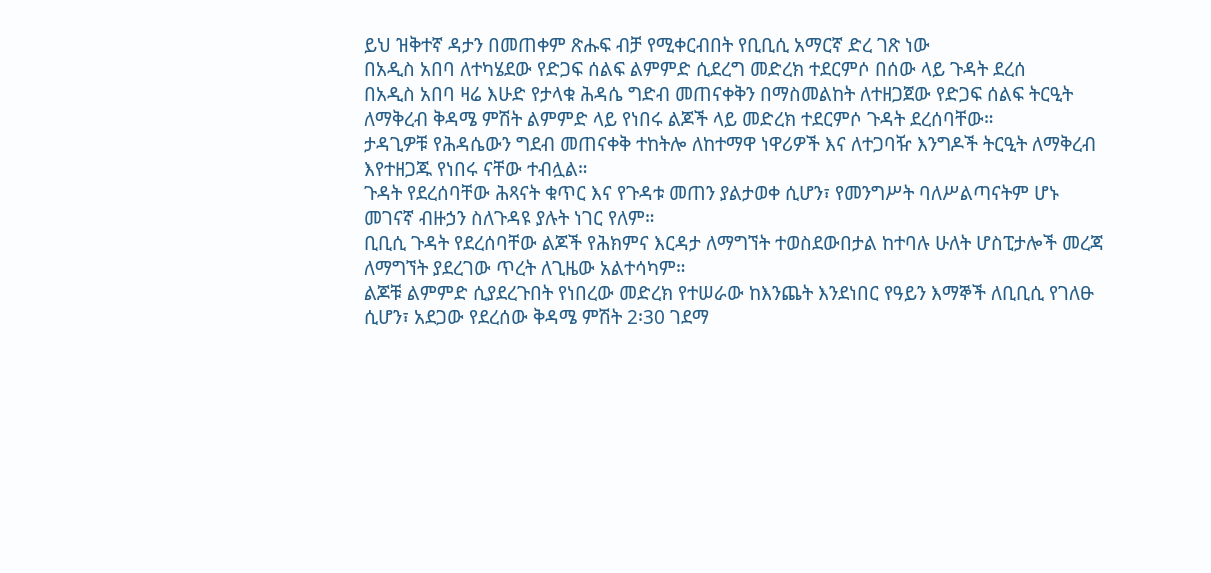ይህ ዝቅተኛ ዳታን በመጠቀም ጽሑፍ ብቻ የሚቀርብበት የቢቢሲ አማርኛ ድረ ገጽ ነው
በአዲስ አበባ ለተካሄደው የድጋፍ ሰልፍ ልምምድ ሲደረግ መድረክ ተደርምሶ በሰው ላይ ጉዳት ደረሰ
በአዲስ አበባ ዛሬ እሁድ የታላቁ ሕዳሴ ግድብ መጠናቀቅን በማስመልከት ለተዘጋጀው የድጋፍ ሰልፍ ትርዒት ለማቅረብ ቅዳሜ ምሽት ልምምድ ላይ የነበሩ ልጆች ላይ መድረክ ተደርምሶ ጉዳት ደረሰባቸው።
ታዳጊዎቹ የሕዳሴውን ግደብ መጠናቀቅ ተከትሎ ለከተማዋ ነዋሪዎች እና ለተጋባዥ እንግዶች ትርዒት ለማቅረብ እየተዘጋጁ የነበሩ ናቸው ተብሏል።
ጉዳት የደረሰባቸው ሕጻናት ቁጥር እና የጉዳቱ መጠን ያልታወቀ ሲሆን፣ የመንግሥት ባለሥልጣናትም ሆኑ መገናኛ ብዙኃን ስለጉዳዩ ያሉት ነገር የለም።
ቢቢሲ ጉዳት የደረሰባቸው ልጆች የሕክምና እርዳታ ለማግኘት ተወስደውበታል ከተባሉ ሁለት ሆስፒታሎች መረጃ ለማግኘት ያደረገው ጥረት ለጊዜው አልተሳካም።
ልጆቹ ልምምድ ሲያደረጉበት የነበረው መድረክ የተሠራው ከእንጨት እንደነበር የዓይን እማኞች ለቢቢሲ የገለፁ ሲሆን፣ አደጋው የደረሰው ቅዳሜ ምሽት 2፡30 ገደማ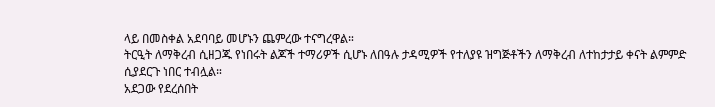ላይ በመስቀል አደባባይ መሆኑን ጨምረው ተናግረዋል።
ትርዒት ለማቅረብ ሲዘጋጁ የነበሩት ልጆች ተማሪዎች ሲሆኑ ለበዓሉ ታዳሚዎች የተለያዩ ዝግጅቶችን ለማቅረብ ለተከታታይ ቀናት ልምምድ ሲያደርጉ ነበር ተብሏል።
አደጋው የደረሰበት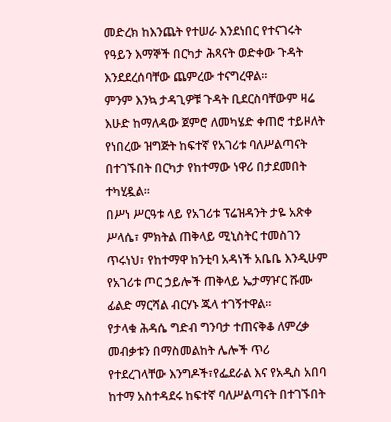መድረክ ከእንጨት የተሠራ እንደነበር የተናገሩት የዓይን እማኞች በርካታ ሕጻናት ወድቀው ጉዳት እንደደረሰባቸው ጨምረው ተናግረዋል።
ምንም እንኳ ታዳጊዎቹ ጉዳት ቢደርስባቸውም ዛሬ እሁድ ከማለዳው ጀምሮ ለመካሄድ ቀጠሮ ተይዞለት የነበረው ዝግጅት ከፍተኛ የአገሪቱ ባለሥልጣናት በተገኙበት በርካታ የከተማው ነዋሪ በታደመበት ተካሂዷል።
በሥነ ሥርዓቱ ላይ የአገሪቱ ፕሬዝዳንት ታዬ አጽቀ ሥላሴ፣ ምክትል ጠቅላይ ሚኒስትር ተመስገን ጥሩነህ፣ የከተማዋ ከንቲባ አዳነች አቤቤ እንዲሁም የአገሪቱ ጦር ኃይሎች ጠቅላይ ኤታማዦር ሹሙ ፊልድ ማርሻል ብርሃኑ ጁላ ተገኝተዋል።
የታላቁ ሕዳሴ ግድብ ግንባታ ተጠናቅቆ ለምረቃ መብቃቱን በማስመልከት ሌሎች ጥሪ የተደረገላቸው እንግዶች፣የፌደራል እና የአዲስ አበባ ከተማ አስተዳደሩ ከፍተኛ ባለሥልጣናት በተገኙበት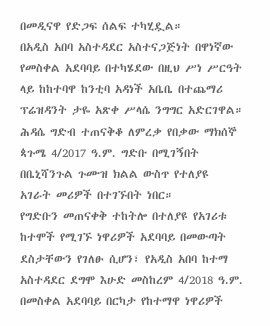በመዲናዋ የድጋፍ ሰልፍ ተካሂዷል።
በአዲስ አበባ አስተዳደር አስተናጋጅነት በዋነኛው የመስቀል አደባባይ በተካሄደው በዚህ ሥነ ሥርዓት ላይ ከከተባዋ ከንቲባ አዳነች አቤቤ በተጨማሪ ፕሬዝዳንት ታዬ አጽቀ ሥላሴ ንግግር አድርገዋል።
ሕዳሴ ግድብ ተጠናቅቆ ለምረቃ የበቃው ማክሰኞ ጳጉሜ 4/2017 ዓ.ም. ግድቡ በሚገኝበት በቤኒሻንጉል ጉሙዝ ክልል ውስጥ የተለያዩ አገራት መሪዎች በተገኙበት ነበር።
የግድቡን መጠናቀቅ ተከትሎ በተለያዩ የአገሪቱ ከተሞች የሚገኙ ነዋሪዎች አደባባይ በመውጣት ደስታቸውን የገለፁ ሲሆን፣ የአዲስ አበባ ከተማ አስተዳደር ደግሞ እሁድ መስከረም 4/2018 ዓ.ም. በመስቀል አደባባይ በርካታ የከተማዋ ነዋሪዎች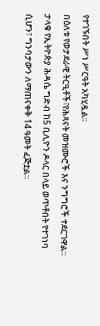የተገኙበት ሥነ ሥርዓት አካሂዷል።
በዕለቱ የወታደራዊ ትርዒቶች፣የሕጻናት መዝሙሮች እና ንግግሮች ተደርገዋል።
ታላቁ የኢትዮጵያ ሕዳሴ ግድብ ከ5 ቢሊዮን ዶላር በላይ ወጥቶበት የተገነባ ሲሆን፣ ግንባታውን ለማጠናቀቅ 14 ዓመት ፈጅቷል።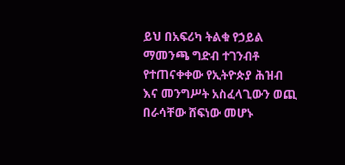ይህ በአፍሪካ ትልቁ የኃይል ማመንጫ ግድብ ተገንብቶ የተጠናቀቀው የኢትዮጵያ ሕዝብ እና መንግሥት አስፈላጊውን ወጪ በራሳቸው ሸፍነው መሆኑ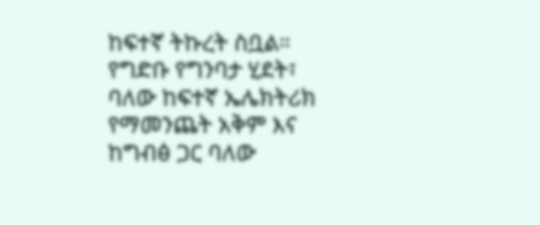ከፍተኛ ትኩረት ስቧል።
የግድቡ የግንባታ ሂደት፣ ባለው ከፍተኛ ኤሌክትሪክ የማመንጨት አቅም እና ከግብፅ ጋር ባለው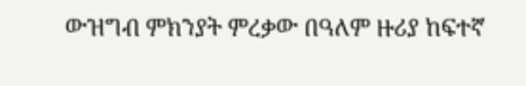ውዝግብ ምክንያት ምረቃው በዓለም ዙሪያ ከፍተኛ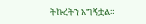ትኩረትን አግኝቷል።